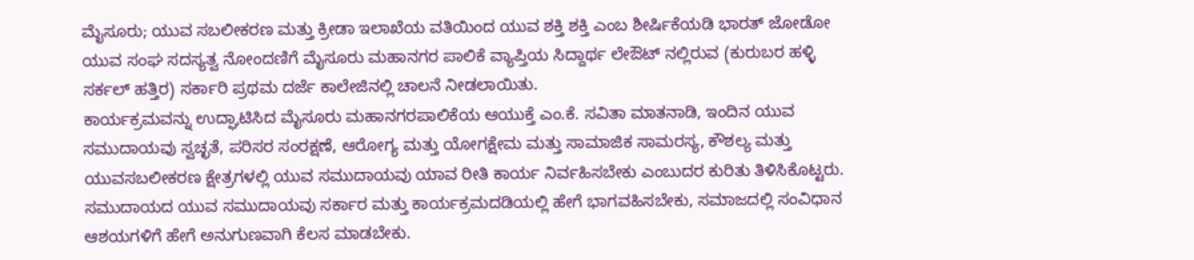ಮೈಸೂರು; ಯುವ ಸಬಲೀಕರಣ ಮತ್ತು ಕ್ರೀಡಾ ಇಲಾಖೆಯ ವತಿಯಿಂದ ಯುವ ಶಕ್ತಿ ಶಕ್ತಿ ಎಂಬ ಶೀರ್ಷಿಕೆಯಡಿ ಭಾರತ್ ಜೋಡೋ ಯುವ ಸಂಘ ಸದಸ್ಯತ್ವ ನೋಂದಣಿಗೆ ಮೈಸೂರು ಮಹಾನಗರ ಪಾಲಿಕೆ ವ್ಯಾಪ್ತಿಯ ಸಿದ್ದಾರ್ಥ ಲೇಔಟ್ ನಲ್ಲಿರುವ (ಕುರುಬರ ಹಳ್ಳಿ ಸರ್ಕಲ್ ಹತ್ತಿರ) ಸರ್ಕಾರಿ ಪ್ರಥಮ ದರ್ಜೆ ಕಾಲೇಜಿನಲ್ಲಿ ಚಾಲನೆ ನೀಡಲಾಯಿತು.
ಕಾರ್ಯಕ್ರಮವನ್ನು ಉದ್ಘಾಟಿಸಿದ ಮೈಸೂರು ಮಹಾನಗರಪಾಲಿಕೆಯ ಆಯುಕ್ತೆ ಎಂ.ಕೆ. ಸವಿತಾ ಮಾತನಾಡಿ, ಇಂದಿನ ಯುವ ಸಮುದಾಯವು ಸ್ವಚ್ಛತೆ, ಪರಿಸರ ಸಂರಕ್ಷಣೆ, ಆರೋಗ್ಯ ಮತ್ತು ಯೋಗಕ್ಷೇಮ ಮತ್ತು ಸಾಮಾಜಿಕ ಸಾಮರಸ್ಯ, ಕೌಶಲ್ಯ ಮತ್ತು ಯುವಸಬಲೀಕರಣ ಕ್ಷೇತ್ರಗಳಲ್ಲಿ ಯುವ ಸಮುದಾಯವು ಯಾವ ರೀತಿ ಕಾರ್ಯ ನಿರ್ವಹಿಸಬೇಕು ಎಂಬುದರ ಕುರಿತು ತಿಳಿಸಿಕೊಟ್ಟರು.
ಸಮುದಾಯದ ಯುವ ಸಮುದಾಯವು ಸರ್ಕಾರ ಮತ್ತು ಕಾರ್ಯಕ್ರಮದಡಿಯಲ್ಲಿ ಹೇಗೆ ಭಾಗವಹಿಸಬೇಕು, ಸಮಾಜದಲ್ಲಿ ಸಂವಿಧಾನ ಆಶಯಗಳಿಗೆ ಹೇಗೆ ಅನುಗುಣವಾಗಿ ಕೆಲಸ ಮಾಡಬೇಕು.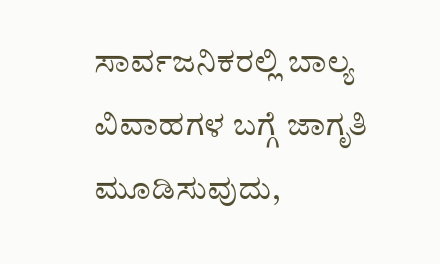ಸಾರ್ವಜನಿಕರಲ್ಲಿ ಬಾಲ್ಯ ವಿವಾಹಗಳ ಬಗ್ಗೆ ಜಾಗೃತಿ ಮೂಡಿಸುವುದು,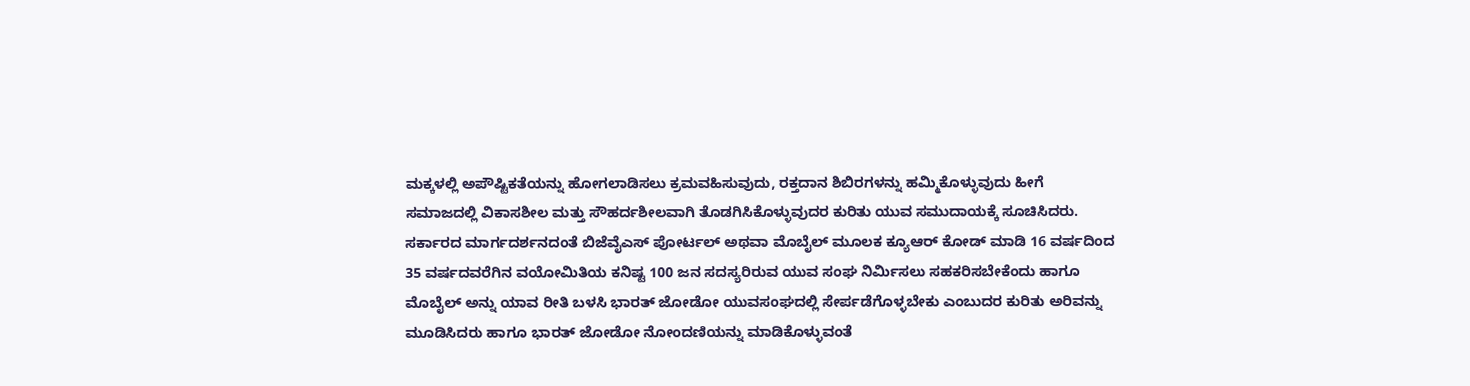ಮಕ್ಕಳಲ್ಲಿ ಅಪೌಷ್ಟಿಕತೆಯನ್ನು ಹೋಗಲಾಡಿಸಲು ಕ್ರಮವಹಿಸುವುದು, ರಕ್ತದಾನ ಶಿಬಿರಗಳನ್ನು ಹಮ್ಮಿಕೊಳ್ಳುವುದು ಹೀಗೆ ಸಮಾಜದಲ್ಲಿ ವಿಕಾಸಶೀಲ ಮತ್ತು ಸೌಹರ್ದಶೀಲವಾಗಿ ತೊಡಗಿಸಿಕೊಳ್ಳುವುದರ ಕುರಿತು ಯುವ ಸಮುದಾಯಕ್ಕೆ ಸೂಚಿಸಿದರು.
ಸರ್ಕಾರದ ಮಾರ್ಗದರ್ಶನದಂತೆ ಬಿಜೆವೈಎಸ್ ಪೋರ್ಟಲ್ ಅಥವಾ ಮೊಬೈಲ್ ಮೂಲಕ ಕ್ಯೂಆರ್ ಕೋಡ್ ಮಾಡಿ 16 ವರ್ಷದಿಂದ 35 ವರ್ಷದವರೆಗಿನ ವಯೋಮಿತಿಯ ಕನಿಷ್ಟ 100 ಜನ ಸದಸ್ಯರಿರುವ ಯುವ ಸಂಘ ನಿರ್ಮಿಸಲು ಸಹಕರಿಸಬೇಕೆಂದು ಹಾಗೂ ಮೊಬೈಲ್ ಅನ್ನು ಯಾವ ರೀತಿ ಬಳಸಿ ಭಾರತ್ ಜೋಡೋ ಯುವಸಂಘದಲ್ಲಿ ಸೇರ್ಪಡೆಗೊಳ್ಳಬೇಕು ಎಂಬುದರ ಕುರಿತು ಅರಿವನ್ನು ಮೂಡಿಸಿದರು ಹಾಗೂ ಭಾರತ್ ಜೋಡೋ ನೋಂದಣಿಯನ್ನು ಮಾಡಿಕೊಳ್ಳುವಂತೆ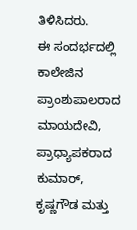ತಿಳಿಸಿದರು.
ಈ ಸಂದರ್ಭದಲ್ಲಿ ಕಾಲೇಜಿನ ಪ್ರಾಂಶುಪಾಲರಾದ ಮಾಯದೇವಿ, ಪ್ರಾಧ್ಯಾಪಕರಾದ ಕುಮಾರ್, ಕೃಷ್ಣಗೌಡ ಮತ್ತು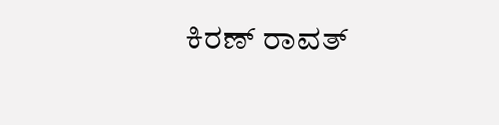ಕಿರಣ್ ರಾವತ್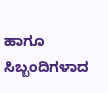ಹಾಗೂ ಸಿಬ್ಬಂದಿಗಳಾದ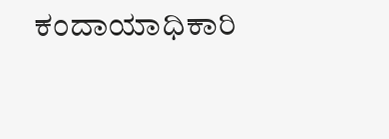ಕಂದಾಯಾಧಿಕಾರಿ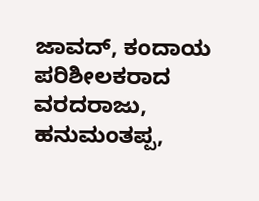ಜಾವದ್, ಕಂದಾಯ ಪರಿಶೀಲಕರಾದ ವರದರಾಜು, ಹನುಮಂತಪ್ಪ,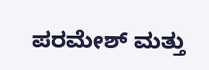ಪರಮೇಶ್ ಮತ್ತು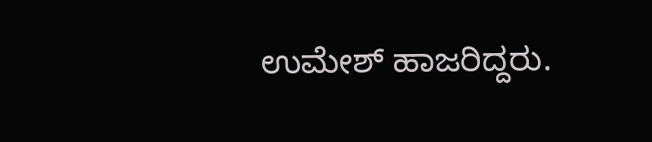ಉಮೇಶ್ ಹಾಜರಿದ್ದರು.